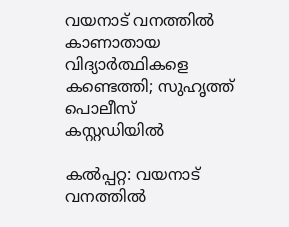വയനാട് വനത്തിൽ കാണാതായ വിദ്യാർത്ഥികളെ കണ്ടെത്തി; സുഹൃത്ത് പൊലീസ് കസ്റ്റഡിയിൽ

കൽപ്പറ്റ: വയനാട് വനത്തിൽ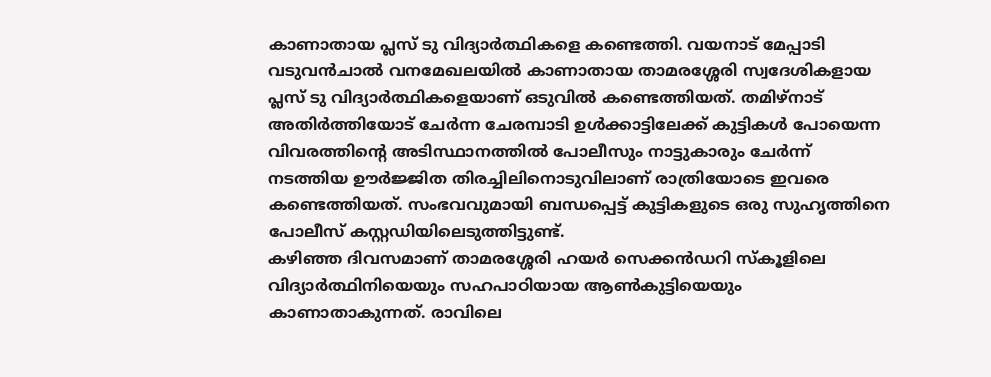കാണാതായ പ്ലസ് ടു വിദ്യാർത്ഥികളെ കണ്ടെത്തി. വയനാട് മേപ്പാടി വടുവൻചാൽ വനമേഖലയിൽ കാണാതായ താമരശ്ശേരി സ്വദേശികളായ പ്ലസ് ടു വിദ്യാർത്ഥികളെയാണ് ഒടുവിൽ കണ്ടെത്തിയത്. തമിഴ്നാട് അതിർത്തിയോട് ചേർന്ന ചേരമ്പാടി ഉൾക്കാട്ടിലേക്ക് കുട്ടികൾ പോയെന്ന വിവരത്തിന്റെ അടിസ്ഥാനത്തിൽ പോലീസും നാട്ടുകാരും ചേർന്ന് നടത്തിയ ഊർജ്ജിത തിരച്ചിലിനൊടുവിലാണ് രാത്രിയോടെ ഇവരെ കണ്ടെത്തിയത്. സംഭവവുമായി ബന്ധപ്പെട്ട് കുട്ടികളുടെ ഒരു സുഹൃത്തിനെ പോലീസ് കസ്റ്റഡിയിലെടുത്തിട്ടുണ്ട്.
കഴിഞ്ഞ ദിവസമാണ് താമരശ്ശേരി ഹയർ സെക്കൻഡറി സ്കൂളിലെ വിദ്യാർത്ഥിനിയെയും സഹപാഠിയായ ആൺകുട്ടിയെയും കാണാതാകുന്നത്. രാവിലെ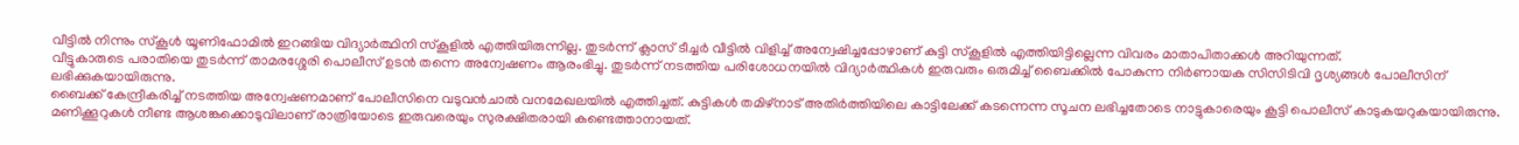വീട്ടിൽ നിന്നും സ്കൂൾ യൂണിഫോമിൽ ഇറങ്ങിയ വിദ്യാർത്ഥിനി സ്കൂളിൽ എത്തിയിരുന്നില്ല. തുടർന്ന് ക്ലാസ് ടീച്ചർ വീട്ടിൽ വിളിച്ച് അന്വേഷിച്ചപ്പോഴാണ് കുട്ടി സ്കൂളിൽ എത്തിയിട്ടില്ലെന്ന വിവരം മാതാപിതാക്കൾ അറിയുന്നത്.
വീട്ടുകാരുടെ പരാതിയെ തുടർന്ന് താമരശ്ശേരി പൊലീസ് ഉടൻ തന്നെ അന്വേഷണം ആരംഭിച്ചു. തുടർന്ന് നടത്തിയ പരിശോധനയിൽ വിദ്യാർത്ഥികൾ ഇരുവരും ഒരുമിച്ച് ബൈക്കിൽ പോകുന്ന നിർണായക സിസിടിവി ദൃശ്യങ്ങൾ പോലീസിന് ലഭിക്കുകയായിരുന്നു.
ബൈക്ക് കേന്ദ്രീകരിച്ച് നടത്തിയ അന്വേഷണമാണ് പോലീസിനെ വടുവൻചാൽ വനമേഖലയിൽ എത്തിച്ചത്. കുട്ടികൾ തമിഴ്നാട് അതിർത്തിയിലെ കാട്ടിലേക്ക് കടന്നെന്ന സൂചന ലഭിച്ചതോടെ നാട്ടുകാരെയും കൂട്ടി പൊലീസ് കാടുകയറുകയായിരുന്നു. മണിക്കൂറുകൾ നീണ്ട ആശങ്കക്കൊടുവിലാണ് രാത്രിയോടെ ഇരുവരെയും സുരക്ഷിതരായി കണ്ടെത്താനായത്.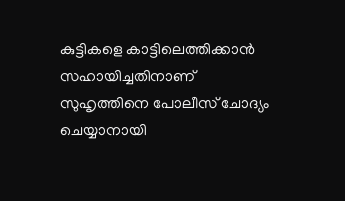കുട്ടികളെ കാട്ടിലെത്തിക്കാൻ സഹായിച്ചതിനാണ് സുഹൃത്തിനെ പോലീസ് ചോദ്യം ചെയ്യാനായി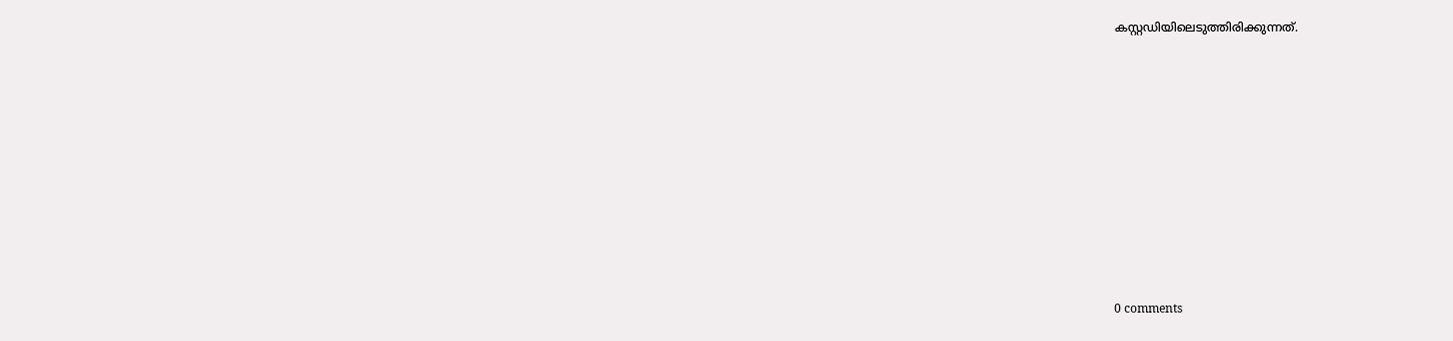കസ്റ്റഡിയിലെടുത്തിരിക്കുന്നത്.










0 comments